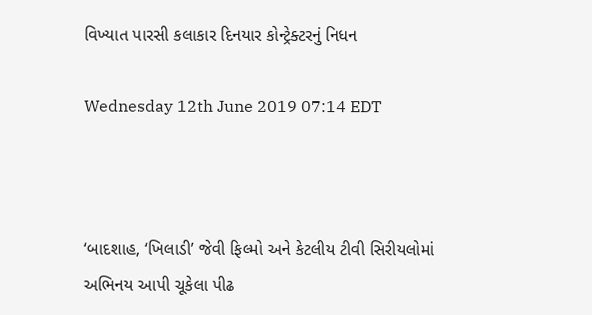વિખ્યાત પારસી કલાકાર દિનયાર કોન્ટ્રેક્ટરનું નિધન

Wednesday 12th June 2019 07:14 EDT



‘બાદશાહ, ‘ખિલાડી’ જેવી ફિલ્મો અને કેટલીય ટીવી સિરીયલોમાં અભિનય આપી ચૂકેલા પીઢ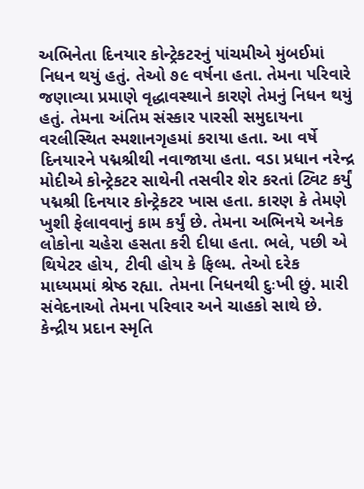અભિનેતા દિનયાર કોન્ટ્રેકટરનું પાંચમીએ મુંબઈમાં નિધન થયું હતું. તેઓ ૭૯ વર્ષના હતા. તેમના પરિવારે જણાવ્યા પ્રમાણે વૃદ્ધાવસ્થાને કારણે તેમનું નિધન થયું હતું. તેમના અંતિમ સંસ્કાર પારસી સમુદાયના વરલીસ્થિત સ્મશાનગૃહમાં કરાયા હતા. આ વર્ષે દિનયારને પદ્મશ્રીથી નવાજાયા હતા. વડા પ્રધાન નરેન્દ્ર મોદીએ કોન્ટ્રેકટર સાથેની તસવીર શેર કરતાં ટ્વિટ કર્યું પદ્મશ્રી દિનયાર કોન્ટ્રેકટર ખાસ હતા. કારણ કે તેમણે ખુશી ફેલાવવાનું કામ કર્યું છે. તેમના અભિનયે અનેક લોકોના ચહેરા હસતા કરી દીધા હતા. ભલે, પછી એ થિયેટર હોય, ટીવી હોય કે ફિલ્મ. તેઓ દરેક માધ્યમમાં શ્રેષ્ઠ રહ્યા. તેમના નિધનથી દુઃખી છું. મારી સંવેદનાઓ તેમના પરિવાર અને ચાહકો સાથે છે.
કેન્દ્રીય પ્રદાન સ્મૃતિ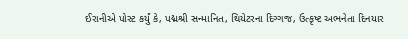ઈરાનીએ પોસ્ટ કર્યું કે, પદ્મશ્રી સન્માનિત, થિયેટરના દિગ્ગજ, ઉત્કૃષ્ટ અભનેતા દિનયાર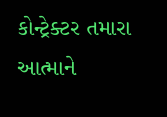કોન્ટ્રેક્ટર તમારા આત્માને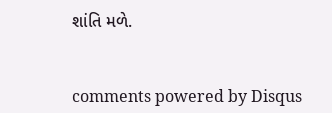શાંતિ મળે.


comments powered by Disqus